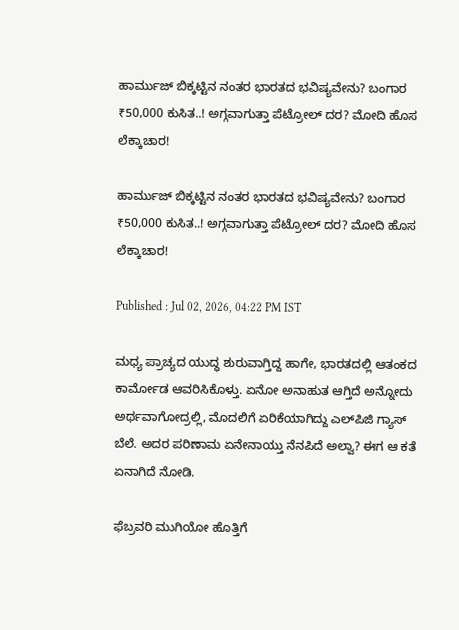ಹಾರ್ಮುಜ್ ಬಿಕ್ಕಟ್ಟಿನ ನಂತರ ಭಾರತದ ಭವಿಷ್ಯವೇನು? ಬಂಗಾರ ₹50,000 ಕುಸಿತ..! ಅಗ್ಗವಾಗುತ್ತಾ ಪೆಟ್ರೋಲ್ ದರ? ಮೋದಿ ಹೊಸ ಲೆಕ್ಕಾಚಾರ!

ಹಾರ್ಮುಜ್ ಬಿಕ್ಕಟ್ಟಿನ ನಂತರ ಭಾರತದ ಭವಿಷ್ಯವೇನು? ಬಂಗಾರ ₹50,000 ಕುಸಿತ..! ಅಗ್ಗವಾಗುತ್ತಾ ಪೆಟ್ರೋಲ್ ದರ? ಮೋದಿ ಹೊಸ ಲೆಕ್ಕಾಚಾರ!

Published : Jul 02, 2026, 04:22 PM IST

ಮಧ್ಯ ಪ್ರಾಚ್ಯದ ಯುದ್ಧ ಶುರುವಾಗ್ತಿದ್ದ ಹಾಗೇ, ಭಾರತದಲ್ಲಿ ಆತಂಕದ ಕಾರ್ಮೋಡ ಆವರಿಸಿಕೊಳ್ತು. ಏನೋ ಅನಾಹುತ ಆಗ್ತಿದೆ ಅನ್ನೋದು ಅರ್ಥವಾಗೋದ್ರಲ್ಲಿ, ಮೊದಲಿಗೆ ಏರಿಕೆಯಾಗಿದ್ದು ಎಲ್‌ಪಿಜಿ ಗ್ಯಾಸ್ ಬೆಲೆ. ಅದರ ಪರಿಣಾಮ ಏನೇನಾಯ್ತು ನೆನಪಿದೆ ಅಲ್ವಾ? ಈಗ ಆ ಕತೆ ಏನಾಗಿದೆ ನೋಡಿ.

ಫೆಬ್ರವರಿ ಮುಗಿಯೋ ಹೊತ್ತಿಗೆ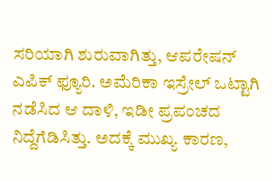ಸರಿಯಾಗಿ ಶುರುವಾಗಿತ್ತು, ಆಪರೇಷನ್ ಎಪಿಕ್ ಫ್ಯೂರಿ. ಅಮೆರಿಕಾ ಇಸ್ರೇಲ್ ಒಟ್ಟಾಗಿ ನಡೆಸಿದ ಆ ದಾಳಿ, ಇಡೀ ಪ್ರಪಂಚದ ನಿದ್ದೆಗೆಡಿಸಿತ್ತು. ಅದಕ್ಕೆ ಮುಖ್ಯ ಕಾರಣ,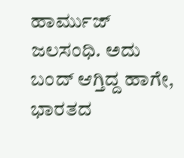ಹಾರ್ಮುಜ್ ಜಲಸಂಧಿ. ಅದು ಬಂದ್ ಆಗ್ತಿದ್ದ ಹಾಗೇ, ಭಾರತದ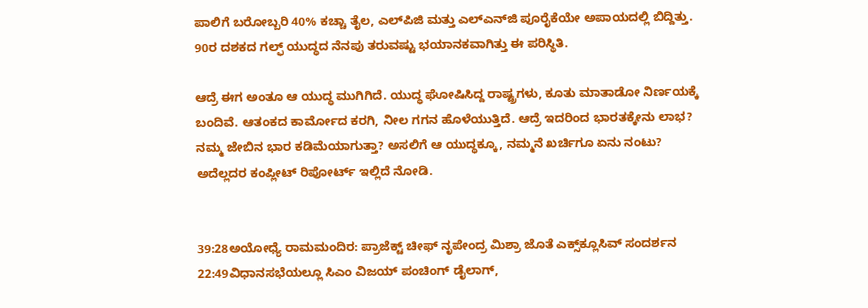ಪಾಲಿಗೆ ಬರೋಬ್ಬರಿ 40% ಕಚ್ಚಾ ತೈಲ, ಎಲ್‌ಪಿಜಿ ಮತ್ತು ಎಲ್‌ಎನ್‌ಜಿ ಪೂರೈಕೆಯೇ ಅಪಾಯದಲ್ಲಿ ಬಿದ್ದಿತ್ತು. 90ರ ದಶಕದ ಗಲ್ಫ್ ಯುದ್ಧದ ನೆನಪು ತರುವಷ್ಟು ಭಯಾನಕವಾಗಿತ್ತು ಈ ಪರಿಸ್ಥಿತಿ.

ಆದ್ರೆ ಈಗ ಅಂತೂ ಆ ಯುದ್ಧ ಮುಗಿಗಿದೆ. ಯುದ್ಧ ಘೋಷಿಸಿದ್ದ ರಾಷ್ಟ್ರಗಳು, ಕೂತು ಮಾತಾಡೋ ನಿರ್ಣಯಕ್ಕೆ ಬಂದಿವೆ. ಆತಂಕದ ಕಾರ್ಮೋದ ಕರಗಿ, ನೀಲ ಗಗನ ಹೊಳೆಯುತ್ತಿದೆ. ಆದ್ರೆ ಇದರಿಂದ ಭಾರತಕ್ಕೇನು ಲಾಭ? ನಮ್ಮ ಜೇಬಿನ ಭಾರ ಕಡಿಮೆಯಾಗುತ್ತಾ? ಅಸಲಿಗೆ ಆ ಯುದ್ಧಕ್ಕೂ, ನಮ್ಮನೆ ಖರ್ಚಿಗೂ ಏನು ನಂಟು? ಅದೆಲ್ಲದರ ಕಂಪ್ಲೀಟ್ ರಿಪೋರ್ಟ್ ಇಲ್ಲಿದೆ ನೋಡಿ.


39:28ಅಯೋಧ್ಯೆ ರಾಮಮಂದಿರ: ಪ್ರಾಜೆಕ್ಟ್ ಚೀಫ್ ನೃಪೇಂದ್ರ ಮಿಶ್ರಾ ಜೊತೆ ಎಕ್ಸ್‌ಕ್ಲೂಸಿವ್ ಸಂದರ್ಶನ
22:49ವಿಧಾನಸಭೆಯಲ್ಲೂ ಸಿಎಂ ವಿಜಯ್ ಪಂಚಿಂಗ್ ಡೈಲಾಗ್,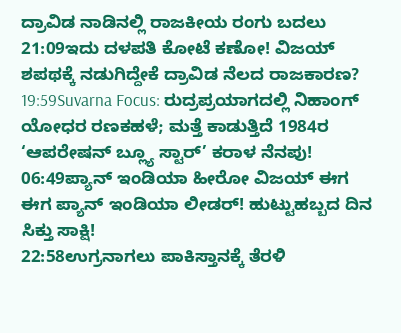ದ್ರಾವಿಡ ನಾಡಿನಲ್ಲಿ ರಾಜಕೀಯ ರಂಗು ಬದಲು
21:09ಇದು ದಳಪತಿ ಕೋಟೆ ಕಣೋ! ವಿಜಯ್ ಶಪಥಕ್ಕೆ ನಡುಗಿದ್ದೇಕೆ ದ್ರಾವಿಡ ನೆಲದ ರಾಜಕಾರಣ?
19:59Suvarna Focus: ರುದ್ರಪ್ರಯಾಗದಲ್ಲಿ ನಿಹಾಂಗ್ ಯೋಧರ ರಣಕಹಳೆ; ಮತ್ತೆ ಕಾಡುತ್ತಿದೆ 1984ರ ‘ಆಪರೇಷನ್ ಬ್ಲ್ಯೂ ಸ್ಟಾರ್’ ಕರಾಳ ನೆನಪು!
06:49ಪ್ಯಾನ್ ಇಂಡಿಯಾ ಹೀರೋ ವಿಜಯ್ ಈಗ ಈಗ ಪ್ಯಾನ್ ಇಂಡಿಯಾ ಲೀಡರ್! ಹುಟ್ಟುಹಬ್ಬದ ದಿನ ಸಿಕ್ತು ಸಾಕ್ಷಿ!
22:58ಉಗ್ರನಾಗಲು ಪಾಕಿಸ್ತಾನಕ್ಕೆ ತೆರಳಿ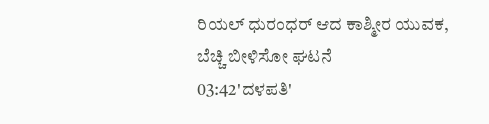ರಿಯಲ್ ಧುರಂಧರ್ ಆದ ಕಾಶ್ಮೀರ ಯುವಕ, ಬೆಚ್ಚಿ ಬೀಳಿಸೋ ಘಟನೆ
03:42'ದಳಪತಿ'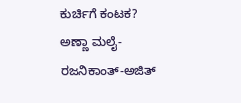ಕುರ್ಚಿಗೆ ಕಂಟಕ? ಅಣ್ಣಾ ಮಲೈ-ರಜನಿಕಾಂತ್-ಅಜಿತ್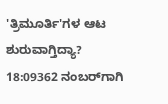'ತ್ರಿಮೂರ್ತಿ'ಗಳ ಆಟ ಶುರುವಾಗ್ತಿದ್ಯಾ?
18:09362 ನಂಬರ್‌ಗಾಗಿ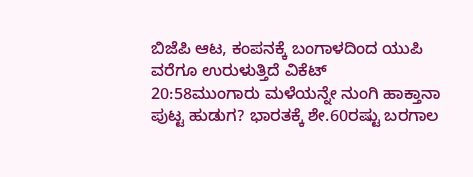ಬಿಜೆಪಿ ಆಟ, ಕಂಪನಕ್ಕೆ ಬಂಗಾಳದಿಂದ ಯುಪಿ ವರೆಗೂ ಉರುಳುತ್ತಿದೆ ವಿಕೆಟ್
20:58ಮುಂಗಾರು ಮಳೆಯನ್ನೇ ನುಂಗಿ ಹಾಕ್ತಾನಾ ಪುಟ್ಟ ಹುಡುಗ? ಭಾರತಕ್ಕೆ ಶೇ.60ರಷ್ಟು ಬರಗಾಲ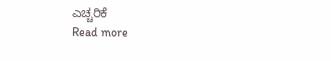ಎಚ್ಚರಿಕೆ
Read more